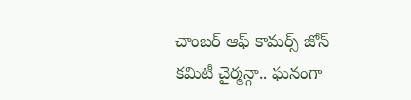చాంబర్ ఆఫ్ కామర్స్ జోన్ కమిటీ చైర్మన్గా.. ఘనంగా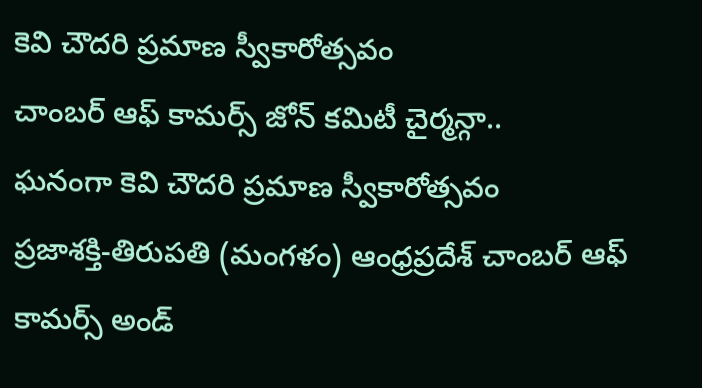కెవి చౌదరి ప్రమాణ స్వీకారోత్సవం
చాంబర్ ఆఫ్ కామర్స్ జోన్ కమిటీ చైర్మన్గా..
ఘనంగా కెవి చౌదరి ప్రమాణ స్వీకారోత్సవం
ప్రజాశక్తి-తిరుపతి (మంగళం) ఆంధ్రప్రదేశ్ చాంబర్ ఆఫ్ కామర్స్ అండ్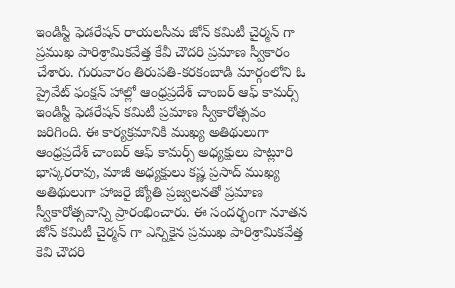ఇండిస్టీ ఫెడరేషన్ రాయలసీమ జోన్ కమిటీ చైర్మన్ గా ప్రముఖ పారిశ్రామికవేత్త కేవీ చౌదరి ప్రమాణ స్వీకారం చేశారు. గురువారం తిరుపతి-కరకంబాడి మార్గంలోని ఓ ప్రైవేట్ ఫంక్షన్ హాల్లో ఆంధ్రప్రదేశ్ చాంబర్ ఆఫ్ కామర్స్ ఇండిస్టీ ఫెడరేషన్ కమిటీ ప్రమాణ స్వీకారోత్సవం జరిగింది. ఈ కార్యక్రమానికి ముఖ్య అతిథులుగా ఆంధ్రప్రదేశ్ చాంబర్ ఆఫ్ కామర్స్ అధ్యక్షులు పొట్లూరి భాస్కరరావు, మాజీ అధ్యక్షులు కష్ణ ప్రసాద్ ముఖ్య అతిథులుగా హాజరై జ్యోతి ప్రజ్వలనతో ప్రమాణ స్వీకారోత్సవాన్ని ప్రారంభించారు. ఈ సందర్భంగా నూతన జోన్ కమిటీ చైర్మన్ గా ఎన్నికైన ప్రముఖ పారిశ్రామికవేత్త కెవి చౌదరి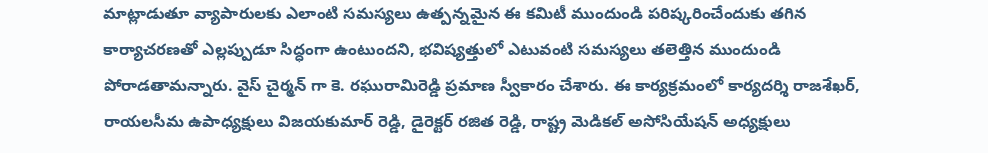మాట్లాడుతూ వ్యాపారులకు ఎలాంటి సమస్యలు ఉత్పన్నమైన ఈ కమిటీ ముందుండి పరిష్కరించేందుకు తగిన కార్యాచరణతో ఎల్లప్పుడూ సిద్ధంగా ఉంటుందని, భవిష్యత్తులో ఎటువంటి సమస్యలు తలెత్తిన ముందుండి పోరాడతామన్నారు. వైస్ చైర్మన్ గా కె. రఘురామిరెడ్డి ప్రమాణ స్వీకారం చేశారు. ఈ కార్యక్రమంలో కార్యదర్శి రాజశేఖర్, రాయలసీమ ఉపాధ్యక్షులు విజయకుమార్ రెడ్డి, డైరెక్టర్ రజిత రెడ్డి, రాష్ట్ర మెడికల్ అసోసియేషన్ అధ్యక్షులు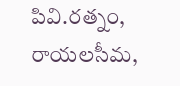పివి.రత్నం, రాయలసీమ,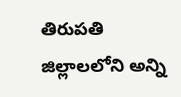తిరుపతి జిల్లాలలోని అన్ని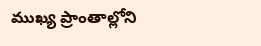ముఖ్య ప్రాంతాల్లోని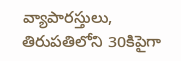వ్యాపారస్తులు, తిరుపతిలోని 30కిపైగా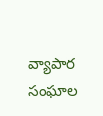వ్యాపార సంఘాల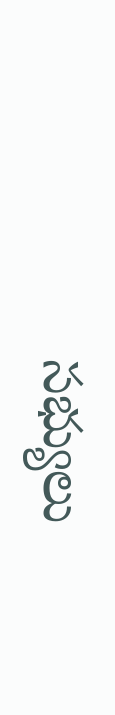సభ్యులు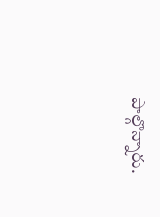పాల్గొన్నారు.